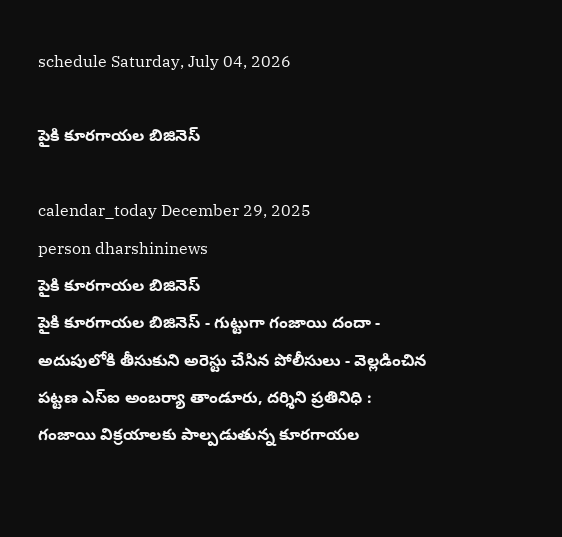schedule Saturday, July 04, 2026

పైకి కూరగాయల బిజినెస్

calendar_today December 29, 2025
person dharshininews
పైకి కూరగాయల బిజినెస్
పైకి కూరగాయల బిజినెస్ - గుట్టుగా గంజాయి దందా - అదుపులోకి తీసుకుని అరెస్టు చేసిన పోలీసులు - వెల్లడించిన పట్టణ ఎస్ఐ అంబర్యా తాండూరు, దర్శిని ప్రతినిధి : గంజాయి విక్రయాలకు పాల్పడుతున్న కూరగాయల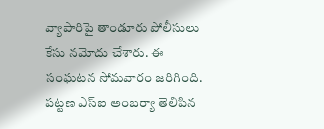వ్యాపారిపై తాండూరు పోలీసులు కేసు నమోదు చేశారు. ఈ సంఘటన సోమవారం జరిగింది. పట్టణ ఎస్ఐ అంబర్యా తెలిపిన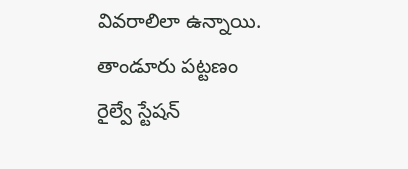వివరాలిలా ఉన్నాయి. తాండూరు పట్టణం రైల్వే స్టేషన్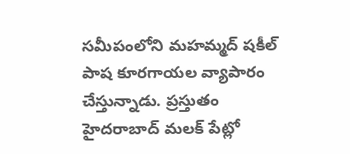సమీపంలోని మహమ్మద్ షకీల్ పాష కూరగాయల వ్యాపారం చేస్తున్నాడు. ప్రస్తుతం హైదరాబాద్ మలక్ పేట్లో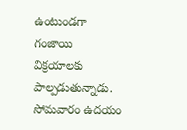ఉంటుండగా గంజాయి విక్రయాలకు పాల్పడుతున్నాడు. సోమవారం ఉదయం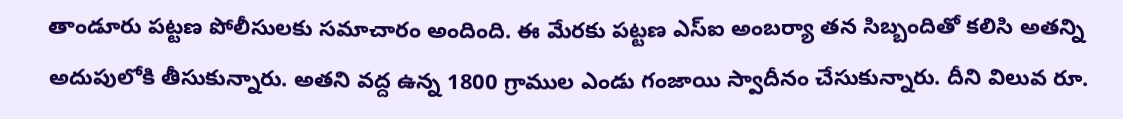తాండూరు పట్టణ పోలీసులకు సమాచారం అందింది. ఈ మేరకు పట్టణ ఎస్ఐ అంబర్యా తన సిబ్బందితో కలిసి అతన్ని అదుపులోకి తీసుకున్నారు. అతని వద్ద ఉన్న 1800 గ్రాముల ఎండు గంజాయి స్వాదీనం చేసుకున్నారు. దీని విలువ రూ.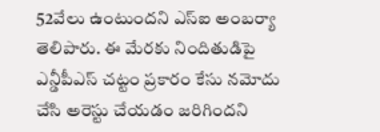52వేలు ఉంటుందని ఎస్ఐ అంబర్యా తెలిపారు. ఈ మేరకు నిందితుడిపై ఎన్డీపీఎస్ చట్టం ప్రకారం కేసు నమోదు చేసి అరెస్టు చేయడం జరిగిందని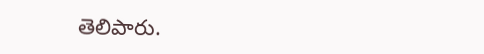తెలిపారు.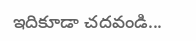ఇదికూడా చదవండి...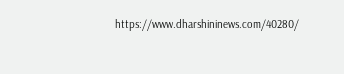https://www.dharshininews.com/40280/